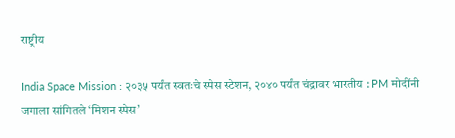राष्ट्रीय

India Space Mission : २०३५ पर्यंत स्वतःचे स्पेस स्टेशन, २०४० पर्यंत चंद्रावर भारतीय : PM मोदींनी जगाला सांगितले ‘मिशन स्पेस’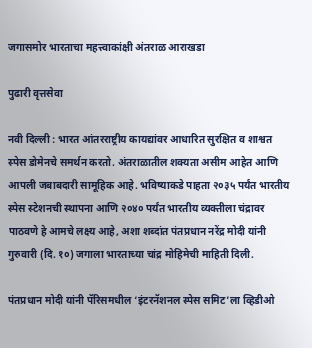जगासमोर भारताचा महत्त्वाकांक्षी अंतराळ आराखडा

पुढारी वृत्तसेवा

नवी दिल्‍ली : भारत आंतरराष्ट्रीय कायद्यांवर आधारित सुरक्षित व शाश्वत स्पेस डोमेनचे समर्थन करतो. अंतराळातील शक्यता असीम आहेत आणि आपली जबाबदारी सामूहिक आहे. भविष्याकडे पाहता २०३५ पर्यंत भारतीय स्पेस स्टेशनची स्थापना आणि २०४० पर्यंत भारतीय व्यक्तीला चंद्रावर पाठवणे हे आमचे लक्ष्य आहे, अशा शब्‍दांत पंतप्रधान नरेंद्र मोदी यांनी गुरुवारी (दि. १०) जगाला भारताच्‍या चांद्र मोहिमेची माहिती दिली.

पंतप्रधान मोदी यांनी पॅरिसमधील ‘इंटरनॅशनल स्पेस समिट’ला व्हिडीओ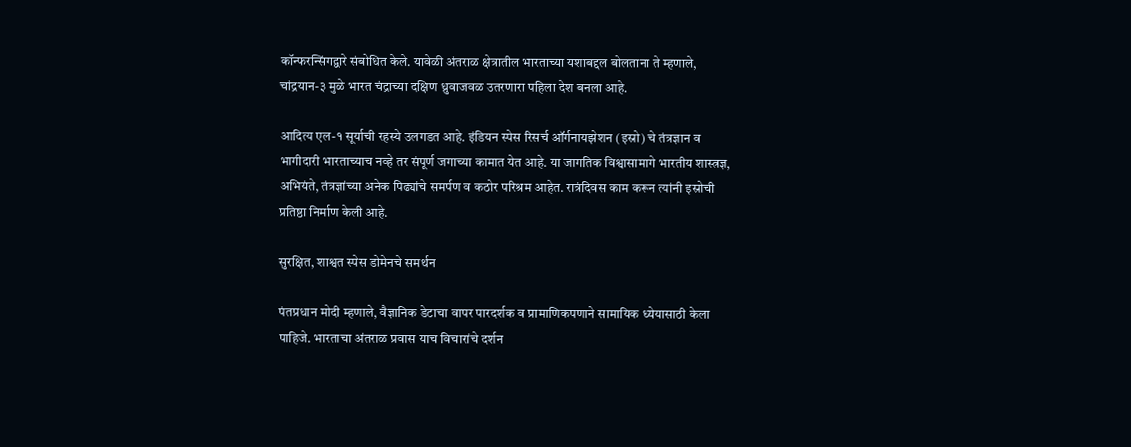कॉन्फरन्सिंगद्वारे संबोधित केले. यावेळी अंतराळ क्षेत्रातील भारताच्या यशाबद्दल बोलताना ते म्हणाले, चांद्रयान-३ मुळे भारत चंद्राच्या दक्षिण ध्रुवाजवळ उतरणारा पहिला देश बनला आहे.

आदित्य एल-१ सूर्याची रहस्ये उलगडत आहे. इंडियन स्पेस रिसर्च ऑर्गनायझेशन (इस्रो) चे तंत्रज्ञान व भागीदारी भारताच्याच नव्‍हे तर संपूर्ण जगाच्या कामात येत आहे. या जागतिक विश्वासामागे भारतीय शास्त्रज्ञ, अभियंते, तंत्रज्ञांच्या अनेक पिढ्यांचे समर्पण व कठोर परिश्रम आहेत. रात्रंदिवस काम करून त्यांनी इस्रोची प्रतिष्ठा निर्माण केली आहे.

सुरक्षित, शाश्वत स्पेस डोमेनचे समर्थन

पंतप्रधान मोदी म्हणाले, वैज्ञानिक डेटाचा वापर पारदर्शक व प्रामाणिकपणाने सामायिक ध्येयासाठी केला पाहिजे. भारताचा अंतराळ प्रवास याच विचारांचे दर्शन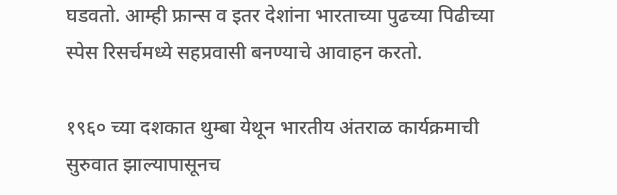घडवतो. आम्ही फ्रान्स व इतर देशांना भारताच्या पुढच्या पिढीच्या स्पेस रिसर्चमध्ये सहप्रवासी बनण्याचे आवाहन करतो.

१९६० च्या दशकात थुम्बा येथून भारतीय अंतराळ कार्यक्रमाची सुरुवात झाल्यापासूनच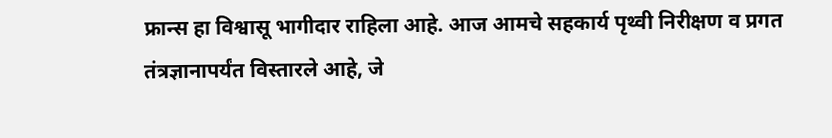फ्रान्स हा विश्वासू भागीदार राहिला आहे. आज आमचे सहकार्य पृथ्वी निरीक्षण व प्रगत तंत्रज्ञानापर्यंत विस्तारले आहे, जे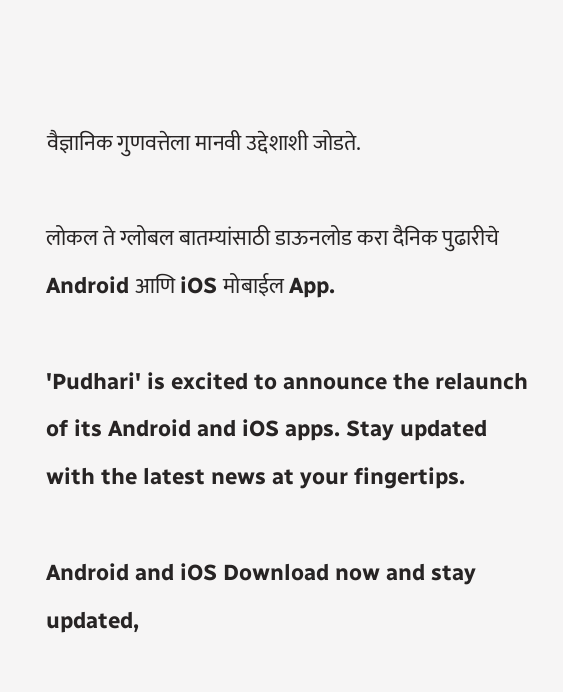वैज्ञानिक गुणवत्तेला मानवी उद्देशाशी जोडते.

लोकल ते ग्लोबल बातम्यांसाठी डाऊनलोड करा दैनिक पुढारीचे Android आणि iOS मोबाईल App.

'Pudhari' is excited to announce the relaunch of its Android and iOS apps. Stay updated with the latest news at your fingertips.

Android and iOS Download now and stay updated,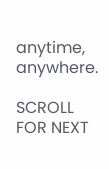anytime, anywhere.

SCROLL FOR NEXT